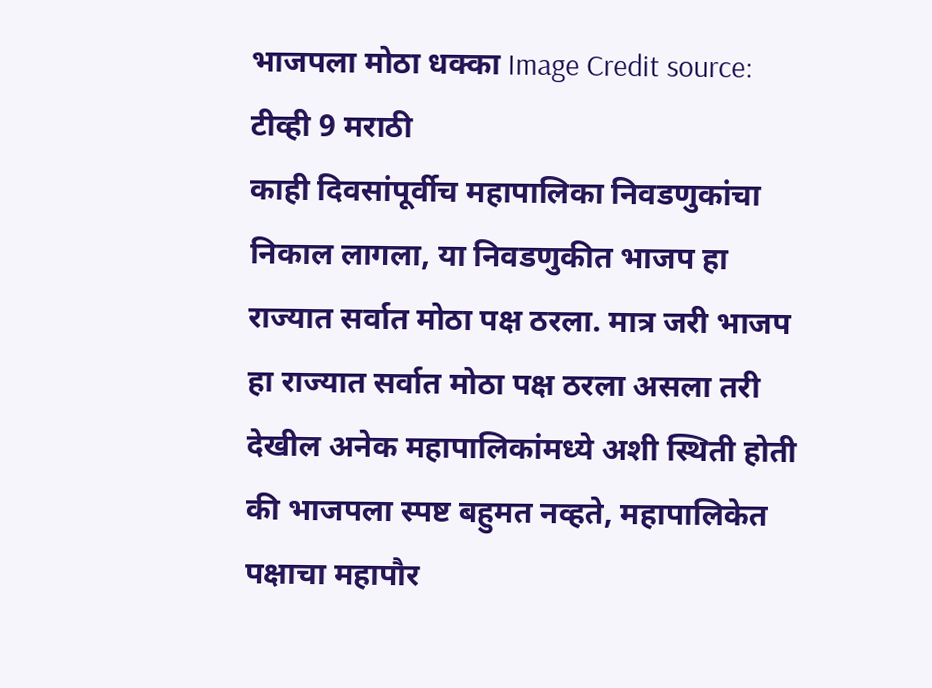भाजपला मोठा धक्का Image Credit source: टीव्ही 9 मराठी
काही दिवसांपूर्वीच महापालिका निवडणुकांचा निकाल लागला, या निवडणुकीत भाजप हा राज्यात सर्वात मोठा पक्ष ठरला. मात्र जरी भाजप हा राज्यात सर्वात मोठा पक्ष ठरला असला तरी देखील अनेक महापालिकांमध्ये अशी स्थिती होती की भाजपला स्पष्ट बहुमत नव्हते, महापालिकेत पक्षाचा महापौर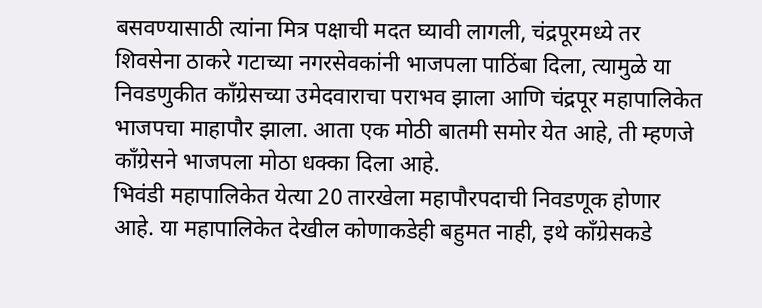बसवण्यासाठी त्यांना मित्र पक्षाची मदत घ्यावी लागली, चंद्रपूरमध्ये तर शिवसेना ठाकरे गटाच्या नगरसेवकांनी भाजपला पाठिंबा दिला, त्यामुळे या निवडणुकीत काँग्रेसच्या उमेदवाराचा पराभव झाला आणि चंद्रपूर महापालिकेत भाजपचा माहापौर झाला. आता एक मोठी बातमी समोर येत आहे, ती म्हणजे काँग्रेसने भाजपला मोठा धक्का दिला आहे.
भिवंडी महापालिकेत येत्या 20 तारखेला महापौरपदाची निवडणूक होणार आहे. या महापालिकेत देखील कोणाकडेही बहुमत नाही, इथे काँग्रेसकडे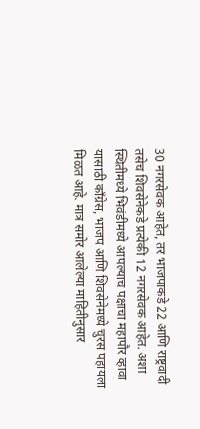30 नगरसेवक आहेत, तर भाजपाकडे 22 आणि राष्ट्रवादी तसेच शिवसेनेकडे प्रत्येकी 12 नगरसेवक आहेत. अशा स्थितीमध्ये भिवंडीमध्ये आपल्याच पक्षाचा महापौर व्हावा यासाठी काँग्रेस, भाजप आणि शिवसेनेमध्ये चुरस पहायला मिळत आहे. मात्र समोर आलेल्या माहितीनुसार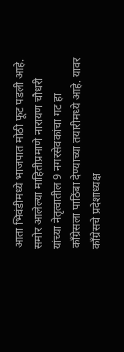आता भिवंडीमध्ये भाजपात मोठी फूट पडली आहे. समोर आलेल्या माहितीप्रमाणे नारायण चौधरी यांच्या नेतृत्वातील 9 नगरसेवकांचा गट हा काँग्रेसला पाठिंबा देण्याच्या तयारीमध्ये आहे. यावर काँग्रेसचे प्रदेशाध्यक्ष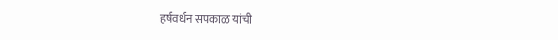हर्षवर्धन सपकाळ यांची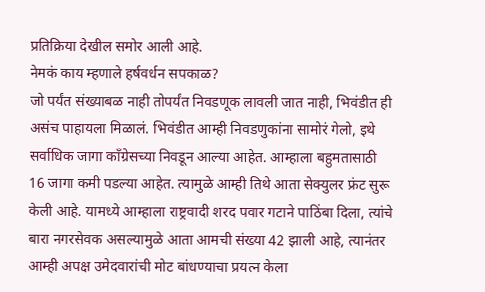प्रतिक्रिया देखील समोर आली आहे.
नेमकं काय म्हणाले हर्षवर्धन सपकाळ?
जो पर्यंत संख्याबळ नाही तोपर्यंत निवडणूक लावली जात नाही, भिवंडीत ही असंच पाहायला मिळालं. भिवंडीत आम्ही निवडणुकांना सामोरं गेलो, इथे सर्वाधिक जागा काँग्रेसच्या निवडून आल्या आहेत. आम्हाला बहुमतासाठी 16 जागा कमी पडल्या आहेत. त्यामुळे आम्ही तिथे आता सेक्युलर फ्रंट सुरू केली आहे. यामध्ये आम्हाला राष्ट्रवादी शरद पवार गटाने पाठिंबा दिला, त्यांचे बारा नगरसेवक असल्यामुळे आता आमची संख्या 42 झाली आहे, त्यानंतर आम्ही अपक्ष उमेदवारांची मोट बांधण्याचा प्रयत्न केला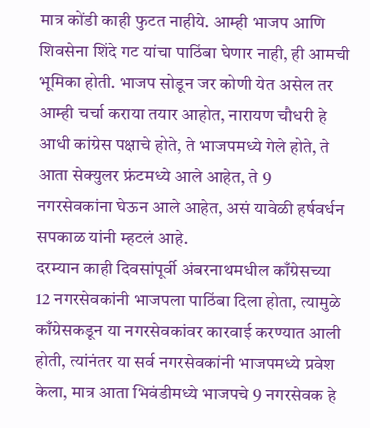मात्र कोंडी काही फुटत नाहीये. आम्ही भाजप आणि शिवसेना शिंदे गट यांचा पाठिंबा घेणार नाही, ही आमची भूमिका होती. भाजप सोडून जर कोणी येत असेल तर आम्ही चर्चा कराया तयार आहोत, नारायण चौधरी हे आधी कांग्रेस पक्षाचे होते, ते भाजपमध्ये गेले होते, ते आता सेक्युलर फ्रंटमध्ये आले आहेत, ते 9 नगरसेवकांना घेऊन आले आहेत, असं यावेळी हर्षवर्धन सपकाळ यांनी म्हटलं आहे.
दरम्यान काही दिवसांपूर्वी अंबरनाथमधील काँग्रेसच्या 12 नगरसेवकांनी भाजपला पाठिंबा दिला होता, त्यामुळे काँग्रेसकडून या नगरसेवकांवर कारवाई करण्यात आली होती, त्यांनंतर या सर्व नगरसेवकांनी भाजपमध्ये प्रवेश केला, मात्र आता भिवंडीमध्ये भाजपचे 9 नगरसेवक हे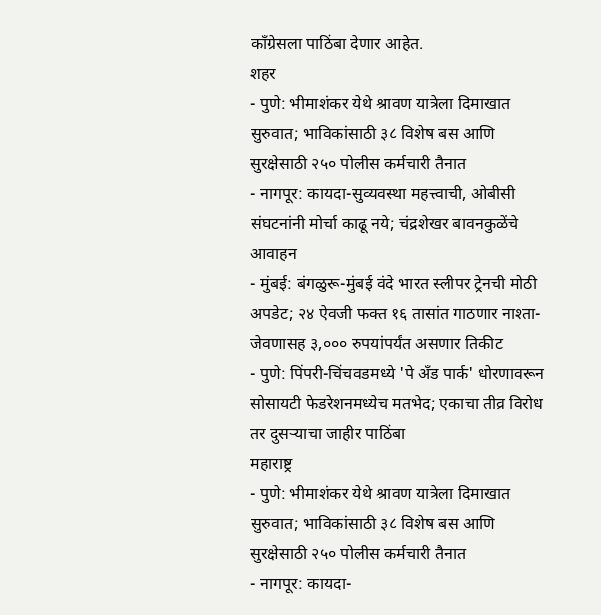काँग्रेसला पाठिंबा देणार आहेत.
शहर
- पुणे: भीमाशंकर येथे श्रावण यात्रेला दिमाखात सुरुवात; भाविकांसाठी ३८ विशेष बस आणि सुरक्षेसाठी २५० पोलीस कर्मचारी तैनात
- नागपूर: कायदा-सुव्यवस्था महत्त्वाची, ओबीसी संघटनांनी मोर्चा काढू नये; चंद्रशेखर बावनकुळेंचे आवाहन
- मुंबई: बंगळुरू-मुंबई वंदे भारत स्लीपर ट्रेनची मोठी अपडेट; २४ ऐवजी फक्त १६ तासांत गाठणार नाश्ता-जेवणासह ३,००० रुपयांपर्यंत असणार तिकीट
- पुणे: पिंपरी-चिंचवडमध्ये 'पे अँड पार्क' धोरणावरून सोसायटी फेडरेशनमध्येच मतभेद; एकाचा तीव्र विरोध तर दुसऱ्याचा जाहीर पाठिंबा
महाराष्ट्र
- पुणे: भीमाशंकर येथे श्रावण यात्रेला दिमाखात सुरुवात; भाविकांसाठी ३८ विशेष बस आणि सुरक्षेसाठी २५० पोलीस कर्मचारी तैनात
- नागपूर: कायदा-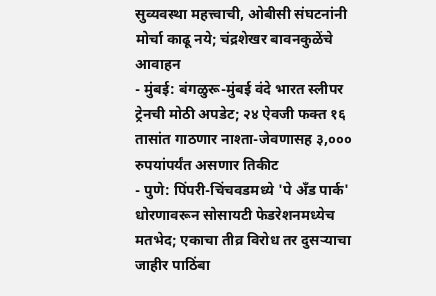सुव्यवस्था महत्त्वाची, ओबीसी संघटनांनी मोर्चा काढू नये; चंद्रशेखर बावनकुळेंचे आवाहन
- मुंबई: बंगळुरू-मुंबई वंदे भारत स्लीपर ट्रेनची मोठी अपडेट; २४ ऐवजी फक्त १६ तासांत गाठणार नाश्ता-जेवणासह ३,००० रुपयांपर्यंत असणार तिकीट
- पुणे: पिंपरी-चिंचवडमध्ये 'पे अँड पार्क' धोरणावरून सोसायटी फेडरेशनमध्येच मतभेद; एकाचा तीव्र विरोध तर दुसऱ्याचा जाहीर पाठिंबा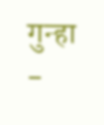गुन्हा
-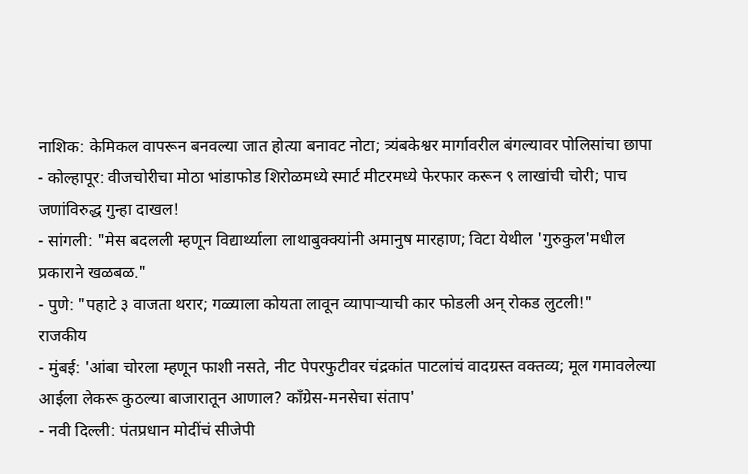नाशिक: केमिकल वापरून बनवल्या जात होत्या बनावट नोटा; त्र्यंबकेश्वर मार्गावरील बंगल्यावर पोलिसांचा छापा
- कोल्हापूर: वीजचोरीचा मोठा भांडाफोड शिरोळमध्ये स्मार्ट मीटरमध्ये फेरफार करून ९ लाखांची चोरी; पाच जणांविरुद्ध गुन्हा दाखल!
- सांगली: "मेस बदलली म्हणून विद्यार्थ्याला लाथाबुक्क्यांनी अमानुष मारहाण; विटा येथील 'गुरुकुल'मधील प्रकाराने खळबळ."
- पुणे: "पहाटे ३ वाजता थरार; गळ्याला कोयता लावून व्यापाऱ्याची कार फोडली अन् रोकड लुटली!"
राजकीय
- मुंबई: 'आंबा चोरला म्हणून फाशी नसते, नीट पेपरफुटीवर चंद्रकांत पाटलांचं वादग्रस्त वक्तव्य; मूल गमावलेल्या आईला लेकरू कुठल्या बाजारातून आणाल? काँग्रेस-मनसेचा संताप'
- नवी दिल्ली: पंतप्रधान मोदींचं सीजेपी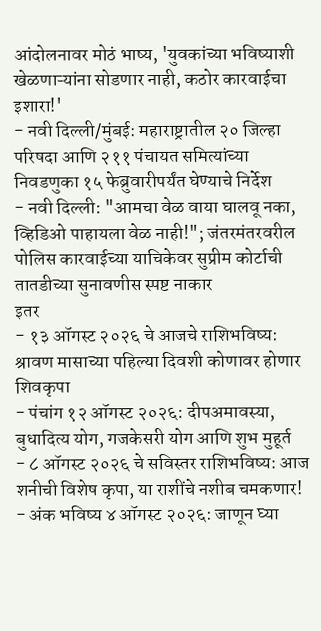आंदोलनावर मोठं भाष्य, 'युवकांच्या भविष्याशी खेळणाऱ्यांना सोडणार नाही, कठोर कारवाईचा इशारा!'
- नवी दिल्ली/मुंबई: महाराष्ट्रातील २० जिल्हा परिषदा आणि २११ पंचायत समित्यांच्या निवडणुका १५ फेब्रुवारीपर्यंत घेण्याचे निर्देश
- नवी दिल्ली: "आमचा वेळ वाया घालवू नका, व्हिडिओ पाहायला वेळ नाही!"; जंतरमंतरवरील पोलिस कारवाईच्या याचिकेवर सुप्रीम कोर्टाची तातडीच्या सुनावणीस स्पष्ट नाकार
इतर
- १३ ऑगस्ट २०२६ चे आजचे राशिभविष्य: श्रावण मासाच्या पहिल्या दिवशी कोणावर होणार शिवकृपा
- पंचांग १२ ऑगस्ट २०२६: दीपअमावस्या, बुधादित्य योग, गजकेसरी योग आणि शुभ मुहूर्त
- ८ ऑगस्ट २०२६ चे सविस्तर राशिभविष्य: आज शनीची विशेष कृपा, या राशींचे नशीब चमकणार!
- अंक भविष्य ४ ऑगस्ट २०२६: जाणून घ्या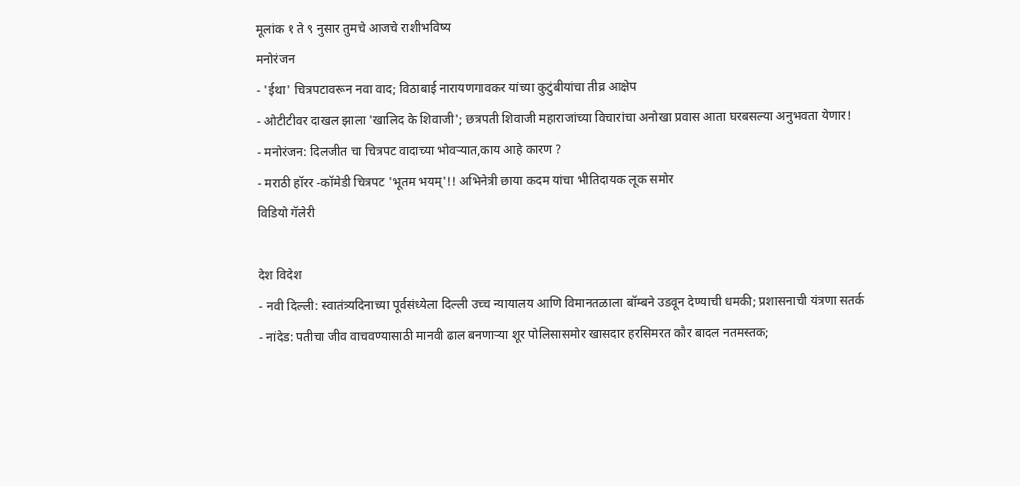मूलांक १ ते ९ नुसार तुमचे आजचे राशीभविष्य
मनोरंजन
- 'ईथा' चित्रपटावरून नवा वाद; विठाबाई नारायणगावकर यांच्या कुटुंबीयांचा तीव्र आक्षेप
- ओटीटीवर दाखल झाला 'खालिद के शिवाजी'; छत्रपती शिवाजी महाराजांच्या विचारांचा अनोखा प्रवास आता घरबसल्या अनुभवता येणार!
- मनोरंजन: दिलजीत चा चित्रपट वादाच्या भोवऱ्यात,काय आहे कारण ?
- मराठी हॉरर -कॉमेडी चित्रपट 'भूतम भयम्'!! अभिनेत्री छाया कदम यांचा भीतिदायक लूक समोर
विडियो गॅलेरी

देश विदेश
- नवी दिल्ली: स्वातंत्र्यदिनाच्या पूर्वसंध्येला दिल्ली उच्च न्यायालय आणि विमानतळाला बॉम्बने उडवून देण्याची धमकी; प्रशासनाची यंत्रणा सतर्क
- नांदेड: पतीचा जीव वाचवण्यासाठी मानवी ढाल बनणाऱ्या शूर पोलिसासमोर खासदार हरसिमरत कौर बादल नतमस्तक;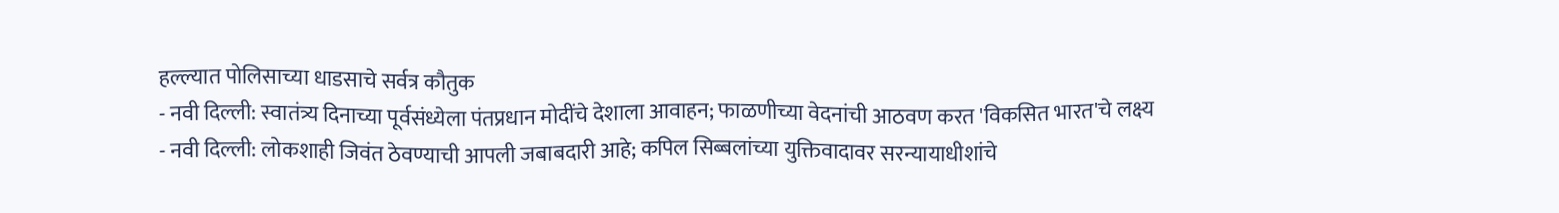हल्ल्यात पोलिसाच्या धाडसाचे सर्वत्र कौतुक
- नवी दिल्ली: स्वातंत्र्य दिनाच्या पूर्वसंध्येला पंतप्रधान मोदींचे देशाला आवाहन; फाळणीच्या वेदनांची आठवण करत 'विकसित भारत'चे लक्ष्य
- नवी दिल्ली: लोकशाही जिवंत ठेवण्याची आपली जबाबदारी आहे; कपिल सिब्बलांच्या युक्तिवादावर सरन्यायाधीशांचे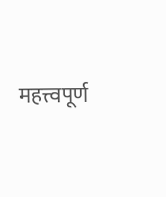महत्त्वपूर्ण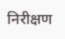निरीक्षण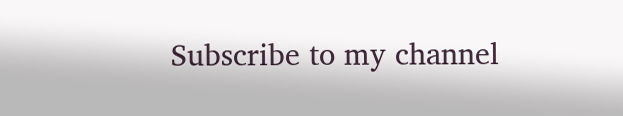Subscribe to my channel